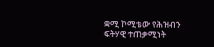ቋሚ ኮሚቴው የሕዝብን ፍትሃዊ ተጠቃሚነት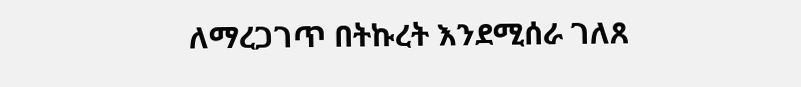ለማረጋገጥ በትኩረት እንደሚሰራ ገለጸ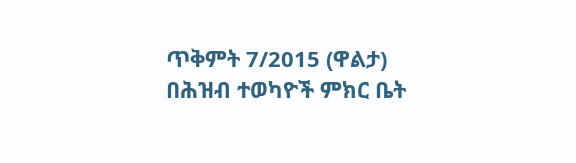ጥቅምት 7/2015 (ዋልታ) በሕዝብ ተወካዮች ምክር ቤት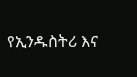የኢንዱስትሪ እና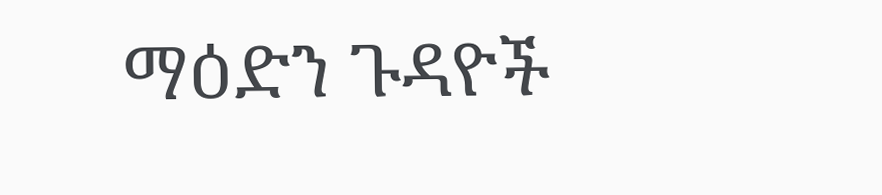ማዕድን ጉዳዮች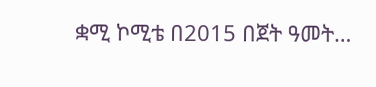ቋሚ ኮሚቴ በ2015 በጀት ዓመት…